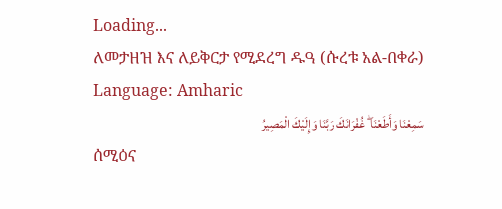Loading...
ለመታዘዝ እና ለይቅርታ የሚደረግ ዱዓ (ሱረቱ አል-በቀራ)
Language: Amharic
سَمِعْنَا وَأَطَعْنَا ۖ غُفْرَانَكَ رَبَّنَا وَإِلَيْكَ الْمَصِيرُ
ሰሚዕና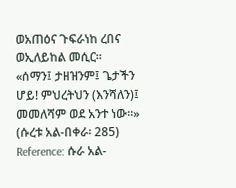ወአጠዕና ጉፍራነከ ረበና ወኢለይከል መሲር።
«ሰማን፤ ታዘዝንም፤ ጌታችን ሆይ! ምህረትህን (እንሻለን)፤ መመለሻም ወደ አንተ ነው።» (ሱረቱ አል-በቀራ፡ 285)
Reference: ሱራ አል-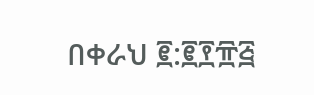በቀራህ ፪:፪፻፹፭